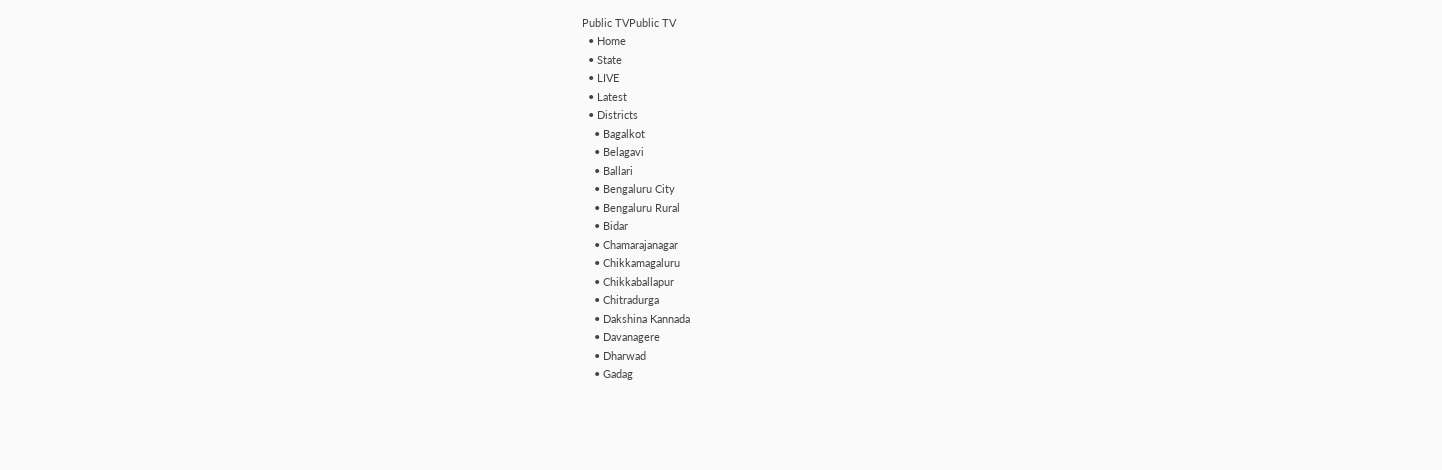Public TVPublic TV
  • Home
  • State
  • LIVE
  • Latest
  • Districts
    • Bagalkot
    • Belagavi
    • Ballari
    • Bengaluru City
    • Bengaluru Rural
    • Bidar
    • Chamarajanagar
    • Chikkamagaluru
    • Chikkaballapur
    • Chitradurga
    • Dakshina Kannada
    • Davanagere
    • Dharwad
    • Gadag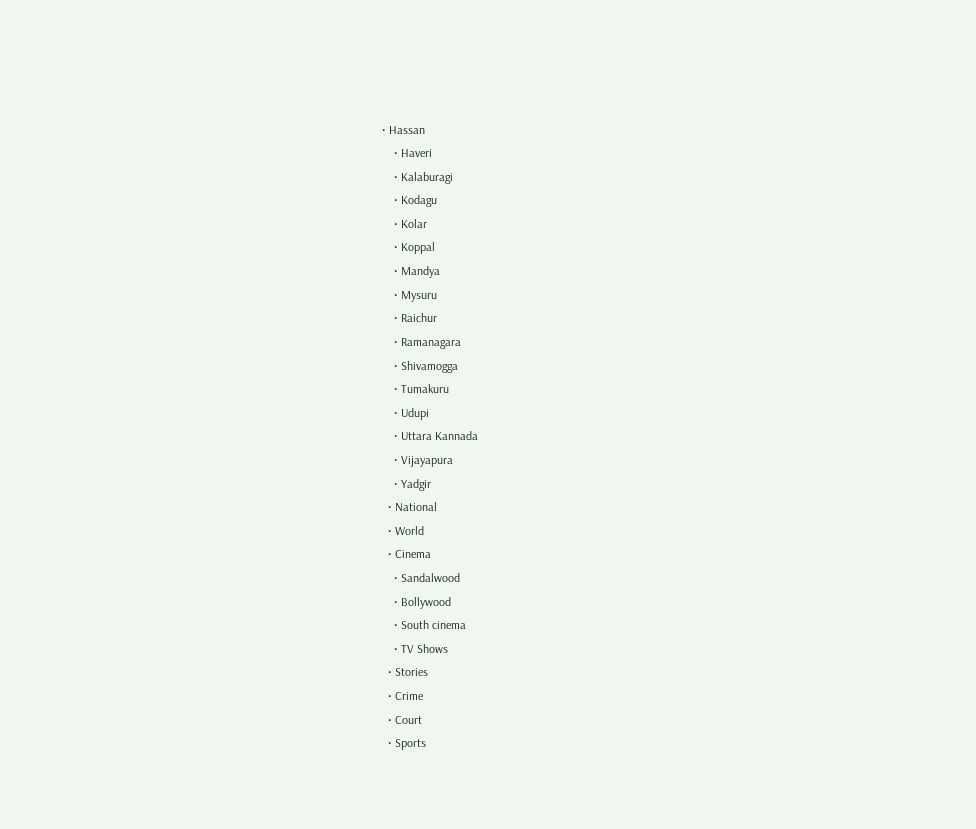• Hassan
    • Haveri
    • Kalaburagi
    • Kodagu
    • Kolar
    • Koppal
    • Mandya
    • Mysuru
    • Raichur
    • Ramanagara
    • Shivamogga
    • Tumakuru
    • Udupi
    • Uttara Kannada
    • Vijayapura
    • Yadgir
  • National
  • World
  • Cinema
    • Sandalwood
    • Bollywood
    • South cinema
    • TV Shows
  • Stories
  • Crime
  • Court
  • Sports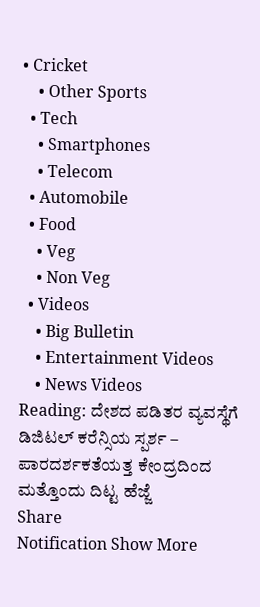• Cricket
    • Other Sports
  • Tech
    • Smartphones
    • Telecom
  • Automobile
  • Food
    • Veg
    • Non Veg
  • Videos
    • Big Bulletin
    • Entertainment Videos
    • News Videos
Reading: ದೇಶದ ಪಡಿತರ ವ್ಯವಸ್ಥೆಗೆ ಡಿಜಿಟಲ್ ಕರೆನ್ಸಿಯ ಸ್ಪರ್ಶ – ಪಾರದರ್ಶಕತೆಯತ್ತ ಕೇಂದ್ರದಿಂದ ಮತ್ತೊಂದು ದಿಟ್ಟ ಹೆಜ್ಜೆ
Share
Notification Show More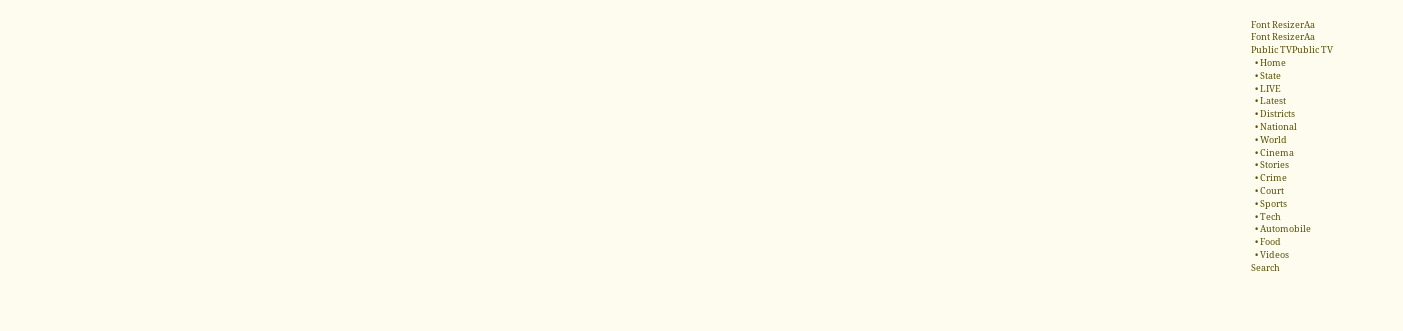Font ResizerAa
Font ResizerAa
Public TVPublic TV
  • Home
  • State
  • LIVE
  • Latest
  • Districts
  • National
  • World
  • Cinema
  • Stories
  • Crime
  • Court
  • Sports
  • Tech
  • Automobile
  • Food
  • Videos
Search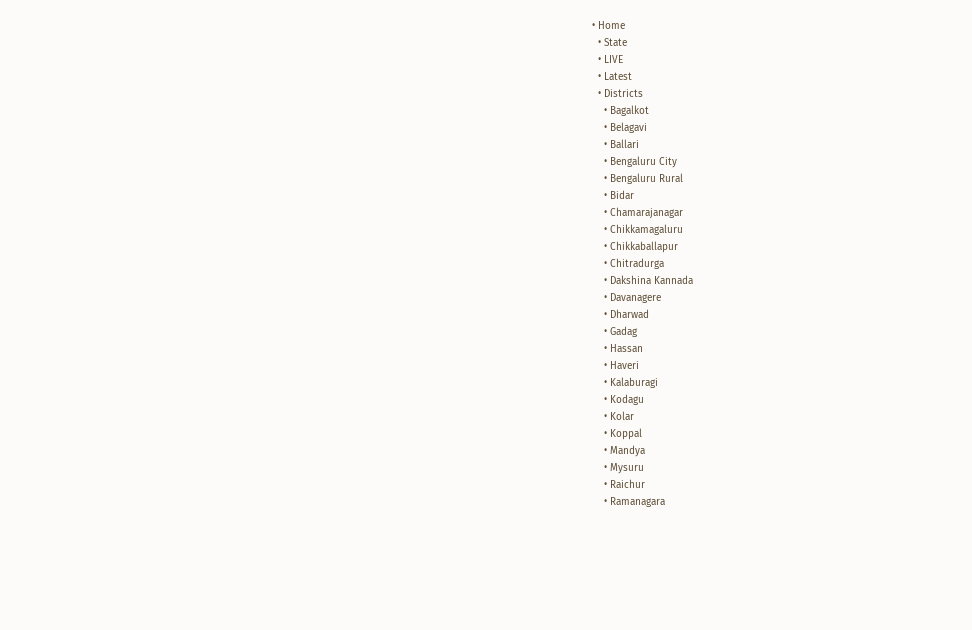• Home
  • State
  • LIVE
  • Latest
  • Districts
    • Bagalkot
    • Belagavi
    • Ballari
    • Bengaluru City
    • Bengaluru Rural
    • Bidar
    • Chamarajanagar
    • Chikkamagaluru
    • Chikkaballapur
    • Chitradurga
    • Dakshina Kannada
    • Davanagere
    • Dharwad
    • Gadag
    • Hassan
    • Haveri
    • Kalaburagi
    • Kodagu
    • Kolar
    • Koppal
    • Mandya
    • Mysuru
    • Raichur
    • Ramanagara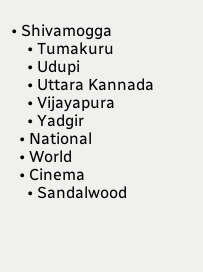• Shivamogga
    • Tumakuru
    • Udupi
    • Uttara Kannada
    • Vijayapura
    • Yadgir
  • National
  • World
  • Cinema
    • Sandalwood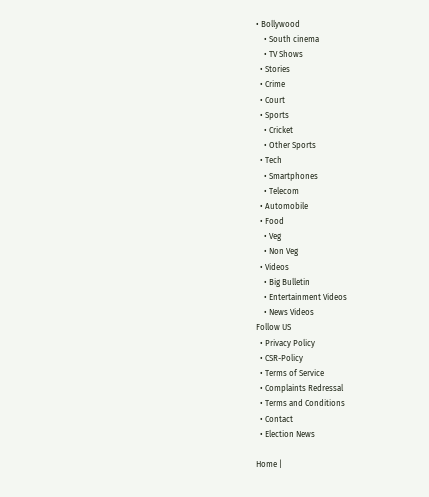• Bollywood
    • South cinema
    • TV Shows
  • Stories
  • Crime
  • Court
  • Sports
    • Cricket
    • Other Sports
  • Tech
    • Smartphones
    • Telecom
  • Automobile
  • Food
    • Veg
    • Non Veg
  • Videos
    • Big Bulletin
    • Entertainment Videos
    • News Videos
Follow US
  • Privacy Policy
  • CSR-Policy
  • Terms of Service
  • Complaints Redressal
  • Terms and Conditions
  • Contact
  • Election News

Home |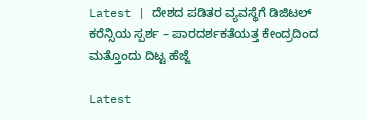Latest | ದೇಶದ ಪಡಿತರ ವ್ಯವಸ್ಥೆಗೆ ಡಿಜಿಟಲ್ ಕರೆನ್ಸಿಯ ಸ್ಪರ್ಶ – ಪಾರದರ್ಶಕತೆಯತ್ತ ಕೇಂದ್ರದಿಂದ ಮತ್ತೊಂದು ದಿಟ್ಟ ಹೆಜ್ಜೆ

Latest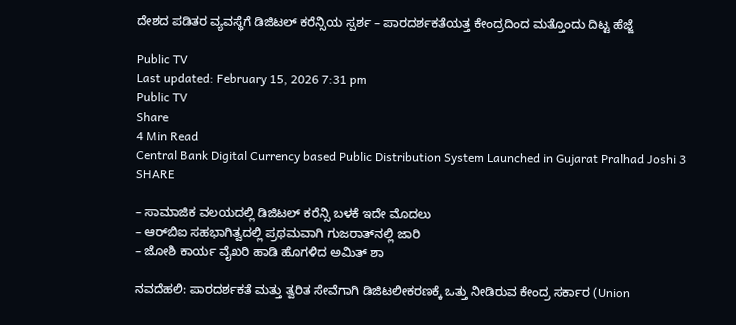ದೇಶದ ಪಡಿತರ ವ್ಯವಸ್ಥೆಗೆ ಡಿಜಿಟಲ್ ಕರೆನ್ಸಿಯ ಸ್ಪರ್ಶ – ಪಾರದರ್ಶಕತೆಯತ್ತ ಕೇಂದ್ರದಿಂದ ಮತ್ತೊಂದು ದಿಟ್ಟ ಹೆಜ್ಜೆ

Public TV
Last updated: February 15, 2026 7:31 pm
Public TV
Share
4 Min Read
Central Bank Digital Currency based Public Distribution System Launched in Gujarat Pralhad Joshi 3
SHARE

– ಸಾಮಾಜಿಕ ವಲಯದಲ್ಲಿ ಡಿಜಿಟಲ್ ಕರೆನ್ಸಿ ಬಳಕೆ ಇದೇ ಮೊದಲು
– ಆರ್‌ಬಿಐ ಸಹಭಾಗಿತ್ವದಲ್ಲಿ ಪ್ರಥಮವಾಗಿ ಗುಜರಾತ್‌ನಲ್ಲಿ ಜಾರಿ
– ಜೋಶಿ ಕಾರ್ಯ ವೈಖರಿ ಹಾಡಿ ಹೊಗಳಿದ ಅಮಿತ್ ಶಾ

ನವದೆಹಲಿ: ಪಾರದರ್ಶಕತೆ ಮತ್ತು ತ್ವರಿತ ಸೇವೆಗಾಗಿ ಡಿಜಿಟಲೀಕರಣಕ್ಕೆ ಒತ್ತು ನೀಡಿರುವ ಕೇಂದ್ರ ಸರ್ಕಾರ (Union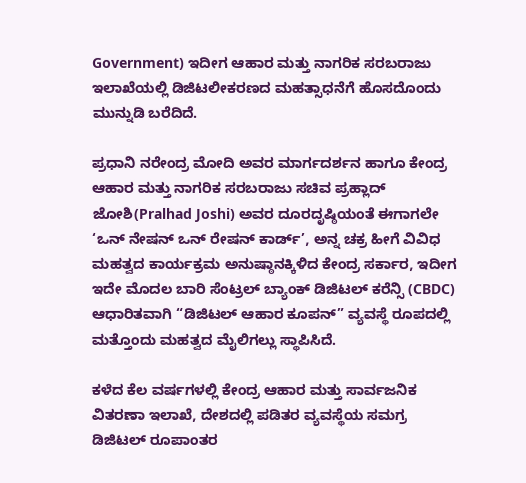Government) ಇದೀಗ ಆಹಾರ ಮತ್ತು ನಾಗರಿಕ ಸರಬರಾಜು ಇಲಾಖೆಯಲ್ಲಿ ಡಿಜಿಟಲೀಕರಣದ ಮಹತ್ಸಾಧನೆಗೆ ಹೊಸದೊಂದು ಮುನ್ನುಡಿ ಬರೆದಿದೆ.

ಪ್ರಧಾನಿ ನರೇಂದ್ರ ಮೋದಿ ಅವರ ಮಾರ್ಗದರ್ಶನ ಹಾಗೂ ಕೇಂದ್ರ ಆಹಾರ ಮತ್ತು ನಾಗರಿಕ ಸರಬರಾಜು ಸಚಿವ ಪ್ರಹ್ಲಾದ್‌ ಜೋಶಿ(Pralhad Joshi) ಅವರ ದೂರದೃಷ್ಠಿಯಂತೆ ಈಗಾಗಲೇ ‘ಒನ್ ನೇಷನ್ ಒನ್ ರೇಷನ್ ಕಾರ್ಡ್’, ಅನ್ನ ಚಕ್ರ ಹೀಗೆ ವಿವಿಧ ಮಹತ್ವದ ಕಾರ್ಯಕ್ರಮ ಅನುಷ್ಠಾನಕ್ಕಿಳಿದ ಕೇಂದ್ರ ಸರ್ಕಾರ, ಇದೀಗ ಇದೇ ಮೊದಲ ಬಾರಿ ಸೆಂಟ್ರಲ್ ಬ್ಯಾಂಕ್ ಡಿಜಿಟಲ್ ಕರೆನ್ಸಿ (CBDC) ಆಧಾರಿತವಾಗಿ “ಡಿಜಿಟಲ್ ಆಹಾರ ಕೂಪನ್” ವ್ಯವಸ್ಥೆ ರೂಪದಲ್ಲಿ ಮತ್ತೊಂದು ಮಹತ್ವದ ಮೈಲಿಗಲ್ಲು ಸ್ಥಾಪಿಸಿದೆ.

ಕಳೆದ ಕೆಲ ವರ್ಷಗಳಲ್ಲಿ ಕೇಂದ್ರ ಆಹಾರ ಮತ್ತು ಸಾರ್ವಜನಿಕ ವಿತರಣಾ ಇಲಾಖೆ, ದೇಶದಲ್ಲಿ ಪಡಿತರ ವ್ಯವಸ್ಥೆಯ ಸಮಗ್ರ ಡಿಜಿಟಲ್ ರೂಪಾಂತರ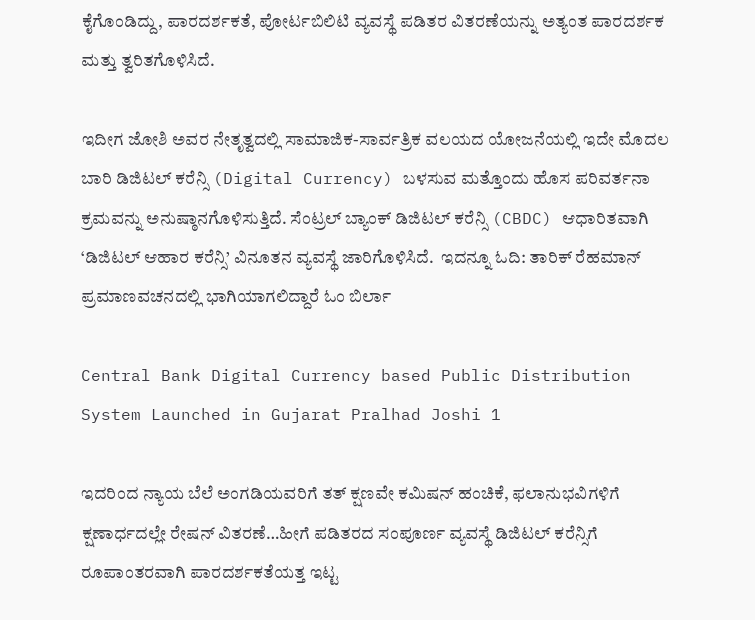ಕೈಗೊಂಡಿದ್ದು, ಪಾರದರ್ಶಕತೆ, ಪೋರ್ಟಬಿಲಿಟಿ ವ್ಯವಸ್ಥೆ ಪಡಿತರ ವಿತರಣೆಯನ್ನು ಅತ್ಯಂತ ಪಾರದರ್ಶಕ ಮತ್ತು ತ್ವರಿತಗೊಳಿಸಿದೆ.

ಇದೀಗ ಜೋಶಿ ಅವರ ನೇತೃತ್ವದಲ್ಲಿ ಸಾಮಾಜಿಕ-ಸಾರ್ವತ್ರಿಕ ವಲಯದ ಯೋಜನೆಯಲ್ಲಿ ಇದೇ ಮೊದಲ ಬಾರಿ ಡಿಜಿಟಲ್ ಕರೆನ್ಸಿ (Digital Currency) ಬಳಸುವ ಮತ್ತೊಂದು ಹೊಸ ಪರಿವರ್ತನಾ ಕ್ರಮವನ್ನು ಅನುಷ್ಠಾನಗೊಳಿಸುತ್ತಿದೆ. ಸೆಂಟ್ರಲ್ ಬ್ಯಾಂಕ್ ಡಿಜಿಟಲ್ ಕರೆನ್ಸಿ (CBDC) ಆಧಾರಿತವಾಗಿ ‘ಡಿಜಿಟಲ್ ಆಹಾರ ಕರೆನ್ಸಿ’ ವಿನೂತನ ವ್ಯವಸ್ಥೆ ಜಾರಿಗೊಳಿಸಿದೆ.  ಇದನ್ನೂ ಓದಿ: ತಾರಿಕ್ ರೆಹಮಾನ್ ಪ್ರಮಾಣವಚನದಲ್ಲಿ ಭಾಗಿಯಾಗಲಿದ್ದಾರೆ ಓಂ ಬಿರ್ಲಾ

Central Bank Digital Currency based Public Distribution System Launched in Gujarat Pralhad Joshi 1

ಇದರಿಂದ ನ್ಯಾಯ ಬೆಲೆ ಅಂಗಡಿಯವರಿಗೆ ತತ್ ಕ್ಷಣವೇ ಕಮಿಷನ್ ಹಂಚಿಕೆ, ಫಲಾನುಭವಿಗಳಿಗೆ ಕ್ಷಣಾರ್ಧದಲ್ಲೇ ರೇಷನ್ ವಿತರಣೆ…ಹೀಗೆ ಪಡಿತರದ ಸಂಪೂರ್ಣ ವ್ಯವಸ್ಥೆ ಡಿಜಿಟಲ್ ಕರೆನ್ಸಿಗೆ ರೂಪಾಂತರವಾಗಿ ಪಾರದರ್ಶಕತೆಯತ್ತ ಇಟ್ಟ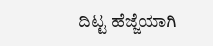ದಿಟ್ಟ ಹೆಜ್ಜೆಯಾಗಿ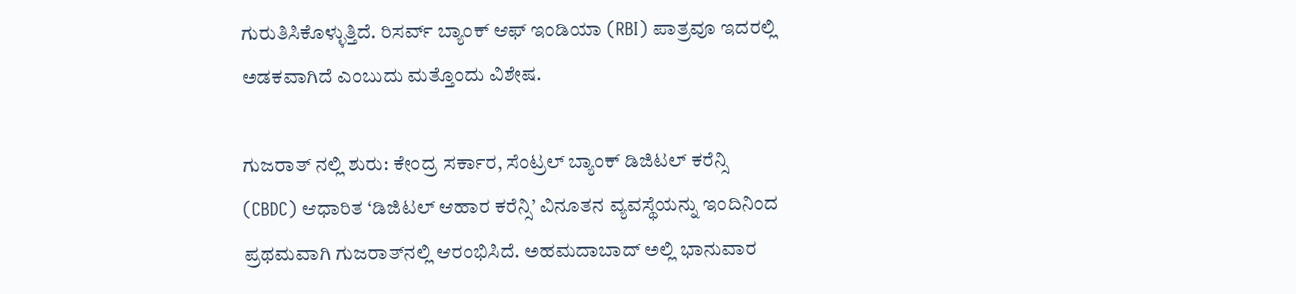ಗುರುತಿಸಿಕೊಳ್ಳುತ್ತಿದೆ. ರಿಸರ್ವ್ ಬ್ಯಾಂಕ್ ಆಫ್ ಇಂಡಿಯಾ (RBI) ಪಾತ್ರವೂ ಇದರಲ್ಲಿ ಅಡಕವಾಗಿದೆ ಎಂಬುದು ಮತ್ತೊಂದು ವಿಶೇಷ.

ಗುಜರಾತ್ ನಲ್ಲಿ ಶುರು: ಕೇಂದ್ರ ಸರ್ಕಾರ, ಸೆಂಟ್ರಲ್ ಬ್ಯಾಂಕ್ ಡಿಜಿಟಲ್ ಕರೆನ್ಸಿ (CBDC) ಆಧಾರಿತ ‘ಡಿಜಿಟಲ್ ಆಹಾರ ಕರೆನ್ಸಿ’ ವಿನೂತನ ವ್ಯವಸ್ಥೆಯನ್ನು ಇಂದಿನಿಂದ ಪ್ರಥಮವಾಗಿ ಗುಜರಾತ್‌ನಲ್ಲಿ ಆರಂಭಿಸಿದೆ. ಅಹಮದಾಬಾದ್ ಅಲ್ಲಿ ಭಾನುವಾರ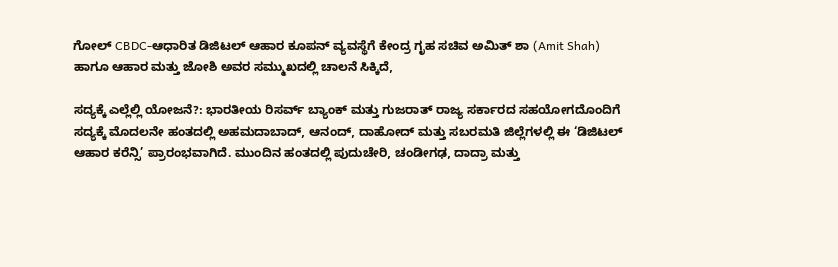ಗೋಲ್ CBDC-ಆಧಾರಿತ ಡಿಜಿಟಲ್ ಆಹಾರ ಕೂಪನ್ ವ್ಯವಸ್ಥೆಗೆ ಕೇಂದ್ರ ಗೃಹ ಸಚಿವ ಅಮಿತ್ ಶಾ (Amit Shah) ಹಾಗೂ ಆಹಾರ ಮತ್ತು ಜೋಶಿ ಅವರ ಸಮ್ಮುಖದಲ್ಲಿ ಚಾಲನೆ ಸಿಕ್ಕಿದೆ,

ಸದ್ಯಕ್ಕೆ ಎಲ್ಲೆಲ್ಲಿ ಯೋಜನೆ?: ಭಾರತೀಯ ರಿಸರ್ವ್ ಬ್ಯಾಂಕ್ ಮತ್ತು ಗುಜರಾತ್ ರಾಜ್ಯ ಸರ್ಕಾರದ ಸಹಯೋಗದೊಂದಿಗೆ ಸದ್ಯಕ್ಕೆ ಮೊದಲನೇ ಹಂತದಲ್ಲಿ ಅಹಮದಾಬಾದ್, ಆನಂದ್, ದಾಹೋದ್ ಮತ್ತು ಸಬರಮತಿ ಜಿಲ್ಲೆಗಳಲ್ಲಿ ಈ ‘ಡಿಜಿಟಲ್ ಆಹಾರ ಕರೆನ್ಸಿ’ ಪ್ರಾರಂಭವಾಗಿದೆ. ಮುಂದಿನ ಹಂತದಲ್ಲಿ ಪುದುಚೇರಿ, ಚಂಡೀಗಢ, ದಾದ್ರಾ ಮತ್ತು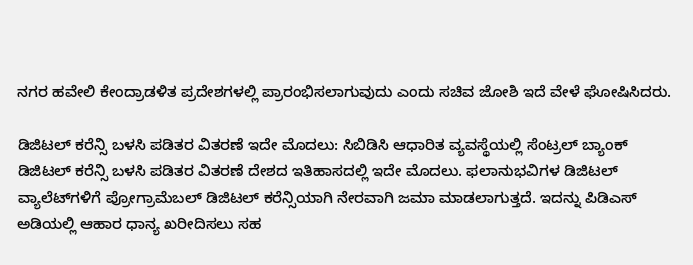ನಗರ ಹವೇಲಿ ಕೇಂದ್ರಾಡಳಿತ ಪ್ರದೇಶಗಳಲ್ಲಿ ಪ್ರಾರಂಭಿಸಲಾಗುವುದು ಎಂದು ಸಚಿವ ಜೋಶಿ ಇದೆ ವೇಳೆ ಘೋಷಿಸಿದರು.

ಡಿಜಿಟಲ್ ಕರೆನ್ಸಿ ಬಳಸಿ ಪಡಿತರ ವಿತರಣೆ ಇದೇ ಮೊದಲು: ಸಿಬಿಡಿಸಿ ಆಧಾರಿತ ವ್ಯವಸ್ಥೆಯಲ್ಲಿ ಸೆಂಟ್ರಲ್ ಬ್ಯಾಂಕ್ ಡಿಜಿಟಲ್ ಕರೆನ್ಸಿ ಬಳಸಿ ಪಡಿತರ ವಿತರಣೆ ದೇಶದ ಇತಿಹಾಸದಲ್ಲಿ ಇದೇ ಮೊದಲು. ಫಲಾನುಭವಿಗಳ ಡಿಜಿಟಲ್ ವ್ಯಾಲೆಟ್‌ಗಳಿಗೆ ಪ್ರೋಗ್ರಾಮೆಬಲ್ ಡಿಜಿಟಲ್ ಕರೆನ್ಸಿಯಾಗಿ ನೇರವಾಗಿ ಜಮಾ ಮಾಡಲಾಗುತ್ತದೆ. ಇದನ್ನು ಪಿಡಿಎಸ್ ಅಡಿಯಲ್ಲಿ ಆಹಾರ ಧಾನ್ಯ ಖರೀದಿಸಲು ಸಹ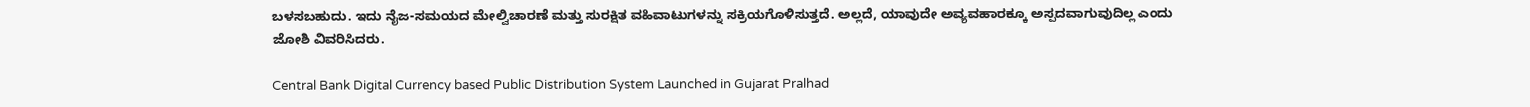ಬಳಸಬಹುದು. ಇದು ನೈಜ-ಸಮಯದ ಮೇಲ್ವಿಚಾರಣೆ ಮತ್ತು ಸುರಕ್ಷಿತ ವಹಿವಾಟುಗಳನ್ನು ಸಕ್ರಿಯಗೊಳಿಸುತ್ತದೆ. ಅಲ್ಲದೆ, ಯಾವುದೇ ಅವ್ಯವಹಾರಕ್ಕೂ ಅಸ್ಪದವಾಗುವುದಿಲ್ಲ ಎಂದು ಜೋಶಿ ವಿವರಿಸಿದರು.

Central Bank Digital Currency based Public Distribution System Launched in Gujarat Pralhad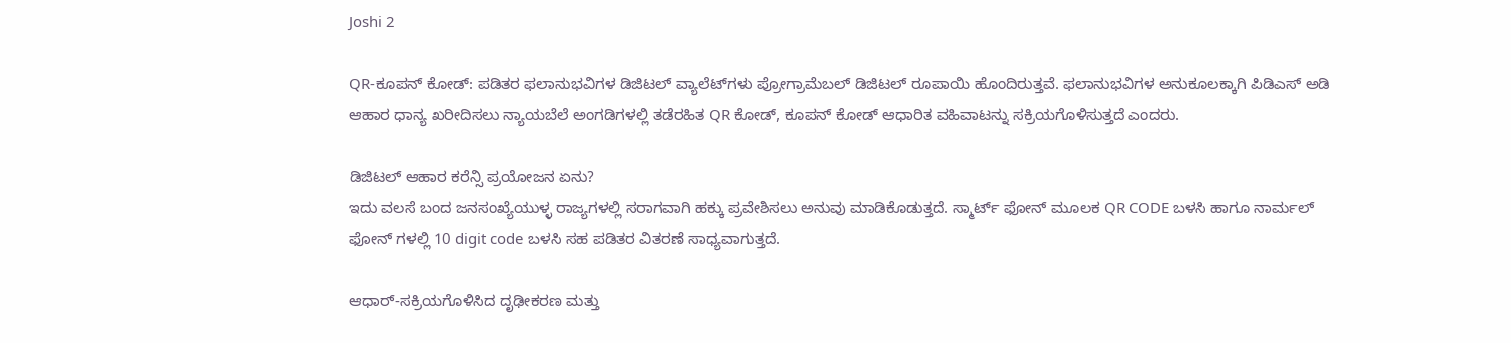Joshi 2

QR-ಕೂಪನ್ ಕೋಡ್: ಪಡಿತರ ಫಲಾನುಭವಿಗಳ ಡಿಜಿಟಲ್ ವ್ಯಾಲೆಟ್‌ಗಳು ಪ್ರೋಗ್ರಾಮೆಬಲ್ ಡಿಜಿಟಲ್ ರೂಪಾಯಿ ಹೊಂದಿರುತ್ತವೆ. ಫಲಾನುಭವಿಗಳ ಅನುಕೂಲಕ್ಕಾಗಿ ಪಿಡಿಎಸ್ ಅಡಿ ಆಹಾರ ಧಾನ್ಯ ಖರೀದಿಸಲು ನ್ಯಾಯಬೆಲೆ ಅಂಗಡಿಗಳಲ್ಲಿ ತಡೆರಹಿತ QR ಕೋಡ್, ಕೂಪನ್ ಕೋಡ್ ಆಧಾರಿತ ವಹಿವಾಟನ್ನು ಸಕ್ರಿಯಗೊಳಿಸುತ್ತದೆ ಎಂದರು.

ಡಿಜಿಟಲ್ ಆಹಾರ ಕರೆನ್ಸಿ ಪ್ರಯೋಜನ ಏನು?
ಇದು ವಲಸೆ ಬಂದ ಜನಸಂಖ್ಯೆಯುಳ್ಳ ರಾಜ್ಯಗಳಲ್ಲಿ ಸರಾಗವಾಗಿ ಹಕ್ಕು ಪ್ರವೇಶಿಸಲು ಅನುವು ಮಾಡಿಕೊಡುತ್ತದೆ. ಸ್ಮಾರ್ಟ್ ಫೋನ್ ಮೂಲಕ QR CODE ಬಳಸಿ ಹಾಗೂ ನಾರ್ಮಲ್ ಫೋನ್ ಗಳಲ್ಲಿ 10 digit code ಬಳಸಿ ಸಹ ಪಡಿತರ ವಿತರಣೆ ಸಾಧ್ಯವಾಗುತ್ತದೆ.

ಆಧಾರ್-ಸಕ್ರಿಯಗೊಳಿಸಿದ ದೃಢೀಕರಣ ಮತ್ತು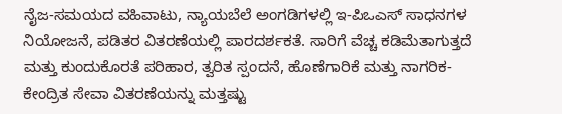ನೈಜ-ಸಮಯದ ವಹಿವಾಟು, ನ್ಯಾಯಬೆಲೆ ಅಂಗಡಿಗಳಲ್ಲಿ ಇ-ಪಿಒಎಸ್ ಸಾಧನಗಳ ನಿಯೋಜನೆ, ಪಡಿತರ ವಿತರಣೆಯಲ್ಲಿ ಪಾರದರ್ಶಕತೆ. ಸಾರಿಗೆ ವೆಚ್ಚ ಕಡಿಮೆತಾಗುತ್ತದೆ ಮತ್ತು ಕುಂದುಕೊರತೆ ಪರಿಹಾರ, ತ್ವರಿತ ಸ್ಪಂದನೆ, ಹೊಣೆಗಾರಿಕೆ ಮತ್ತು ನಾಗರಿಕ-ಕೇಂದ್ರಿತ ಸೇವಾ ವಿತರಣೆಯನ್ನು ಮತ್ತಷ್ಟು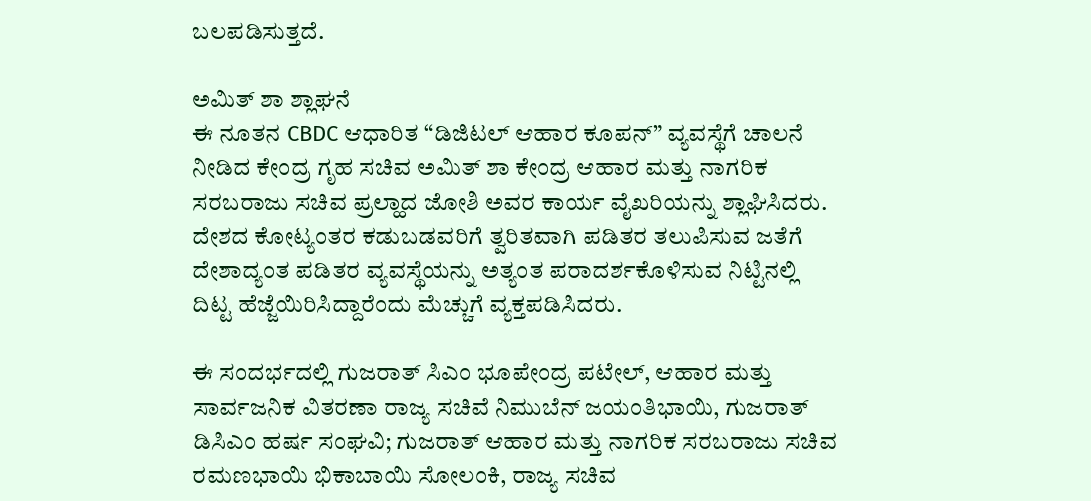ಬಲಪಡಿಸುತ್ತದೆ.

ಅಮಿತ್ ಶಾ ಶ್ಲಾಘನೆ
ಈ ನೂತನ CBDC ಆಧಾರಿತ “ಡಿಜಿಟಲ್ ಆಹಾರ ಕೂಪನ್” ವ್ಯವಸ್ಥೆಗೆ ಚಾಲನೆ ನೀಡಿದ ಕೇಂದ್ರ ಗೃಹ ಸಚಿವ ಅಮಿತ್ ಶಾ ಕೇಂದ್ರ ಆಹಾರ ಮತ್ತು ನಾಗರಿಕ ಸರಬರಾಜು ಸಚಿವ ಪ್ರಲ್ಹಾದ ಜೋಶಿ ಅವರ ಕಾರ್ಯ ವೈಖರಿಯನ್ನು ಶ್ಲಾಘಿಸಿದರು. ದೇಶದ ಕೋಟ್ಯಂತರ ಕಡುಬಡವರಿಗೆ ತ್ವರಿತವಾಗಿ ಪಡಿತರ ತಲುಪಿಸುವ ಜತೆಗೆ ದೇಶಾದ್ಯಂತ ಪಡಿತರ ವ್ಯವಸ್ಥೆಯನ್ನು ಅತ್ಯಂತ ಪರಾದರ್ಶಕೊಳಿಸುವ ನಿಟ್ಟಿನಲ್ಲಿ ದಿಟ್ಟ ಹೆಜ್ಜೆಯಿರಿಸಿದ್ದಾರೆಂದು ಮೆಚ್ಚುಗೆ ವ್ಯಕ್ತಪಡಿಸಿದರು.

ಈ ಸಂದರ್ಭದಲ್ಲಿ ಗುಜರಾತ್‌ ಸಿಎಂ ಭೂಪೇಂದ್ರ ಪಟೇಲ್, ಆಹಾರ ಮತ್ತು ಸಾರ್ವಜನಿಕ ವಿತರಣಾ ರಾಜ್ಯ ಸಚಿವೆ ನಿಮುಬೆನ್ ಜಯಂತಿಭಾಯಿ, ಗುಜರಾತ್‌ ಡಿಸಿಎಂ ಹರ್ಷ ಸಂಘವಿ; ಗುಜರಾತ್‌ ಆಹಾರ ಮತ್ತು ನಾಗರಿಕ ಸರಬರಾಜು ಸಚಿವ ರಮಣಭಾಯಿ ಭಿಕಾಬಾಯಿ ಸೋಲಂಕಿ, ರಾಜ್ಯ ಸಚಿವ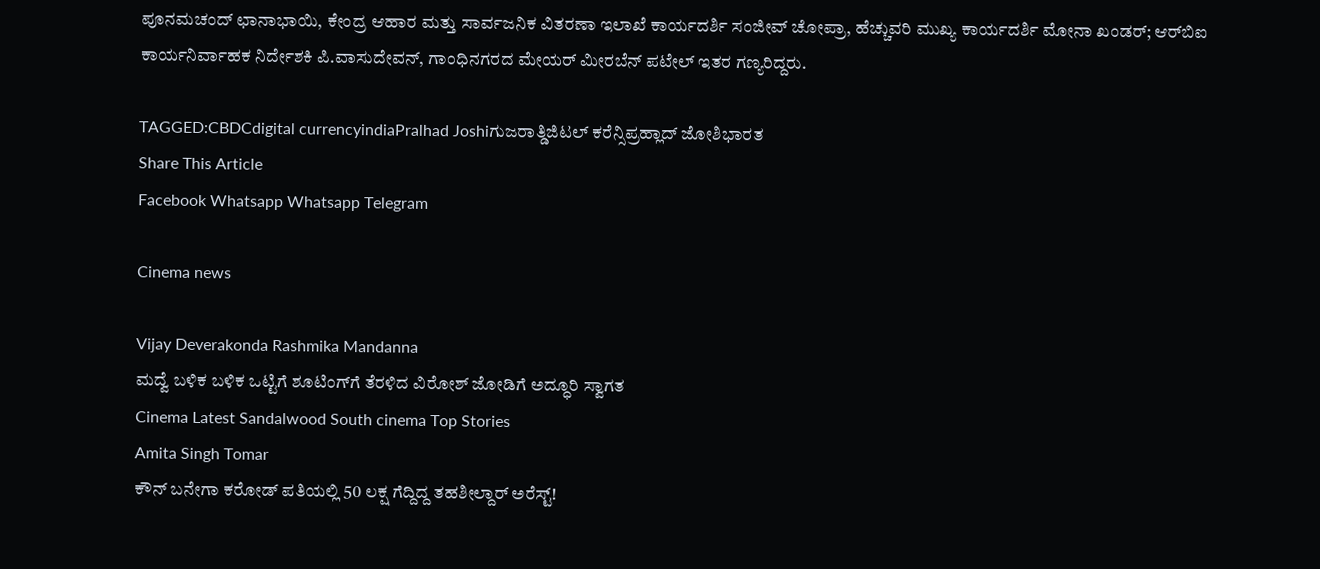ಪೂನಮಚಂದ್ ಛಾನಾಭಾಯಿ, ಕೇಂದ್ರ ಆಹಾರ ಮತ್ತು ಸಾರ್ವಜನಿಕ ವಿತರಣಾ ಇಲಾಖೆ ಕಾರ್ಯದರ್ಶಿ ಸಂಜೀವ್ ಚೋಪ್ರಾ, ಹೆಚ್ಚುವರಿ ಮುಖ್ಯ ಕಾರ್ಯದರ್ಶಿ ಮೋನಾ ಖಂಡರ್; ಆರ್‌ಬಿಐ ಕಾರ್ಯನಿರ್ವಾಹಕ ನಿರ್ದೇಶಕಿ ಪಿ.ವಾಸುದೇವನ್, ಗಾಂಧಿನಗರದ ಮೇಯರ್ ಮೀರಬೆನ್ ಪಟೇಲ್ ಇತರ ಗಣ್ಯರಿದ್ದರು.

TAGGED:CBDCdigital currencyindiaPralhad Joshiಗುಜರಾತ್ಡಿಜಿಟಲ್‌ ಕರೆನ್ಸಿಪ್ರಹ್ಲಾದ್ ಜೋಶಿಭಾರತ
Share This Article
Facebook Whatsapp Whatsapp Telegram

Cinema news

Vijay Deverakonda Rashmika Mandanna
ಮದ್ವೆ ಬಳಿಕ ಬಳಿಕ ಒಟ್ಟಿಗೆ ಶೂಟಿಂಗ್‌ಗೆ ತೆರಳಿದ ವಿರೋಶ್ ಜೋಡಿಗೆ ಅದ್ಧೂರಿ ಸ್ವಾಗತ
Cinema Latest Sandalwood South cinema Top Stories
Amita Singh Tomar
ಕೌನ್ ಬನೇಗಾ ಕರೋಡ್ ಪತಿಯಲ್ಲಿ 50 ಲಕ್ಷ ಗೆದ್ದಿದ್ದ ತಹಶೀಲ್ದಾರ್ ಅರೆಸ್ಟ್‌!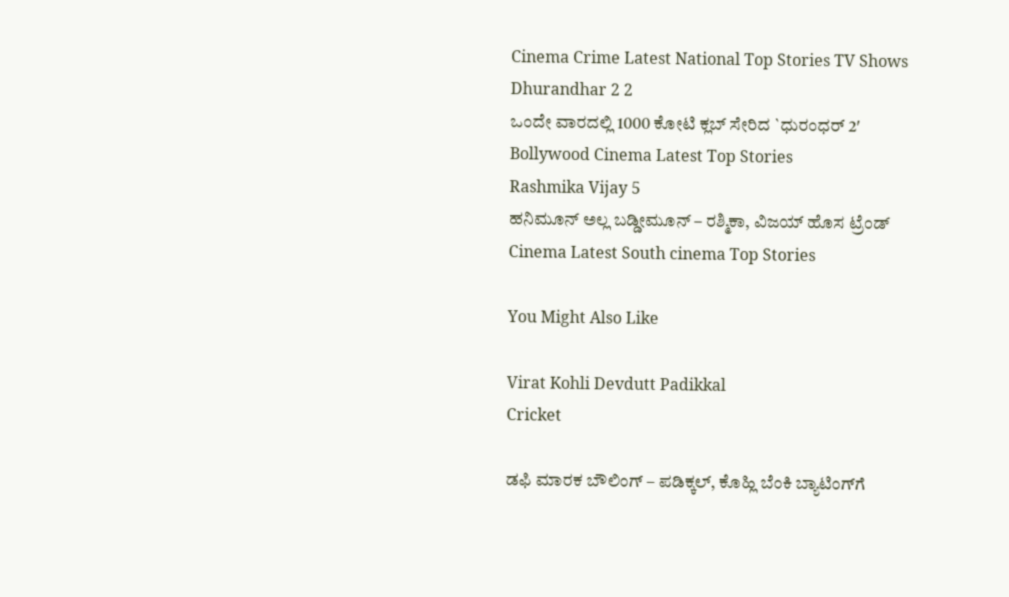Cinema Crime Latest National Top Stories TV Shows
Dhurandhar 2 2
ಒಂದೇ ವಾರದಲ್ಲಿ 1000 ಕೋಟಿ ಕ್ಲಬ್ ಸೇರಿದ `ಧುರಂಧರ್ 2′
Bollywood Cinema Latest Top Stories
Rashmika Vijay 5
ಹನಿಮೂನ್ ಅಲ್ಲ ಬಡ್ಡೀಮೂನ್ – ರಶ್ಮಿಕಾ, ವಿಜಯ್ ಹೊಸ ಟ್ರೆಂಡ್
Cinema Latest South cinema Top Stories

You Might Also Like

Virat Kohli Devdutt Padikkal
Cricket

ಡಫಿ ಮಾರಕ ಬೌಲಿಂಗ್‌ – ಪಡಿಕ್ಕಲ್‌, ಕೊಹ್ಲಿ ಬೆಂಕಿ ಬ್ಯಾಟಿಂಗ್‌ಗೆ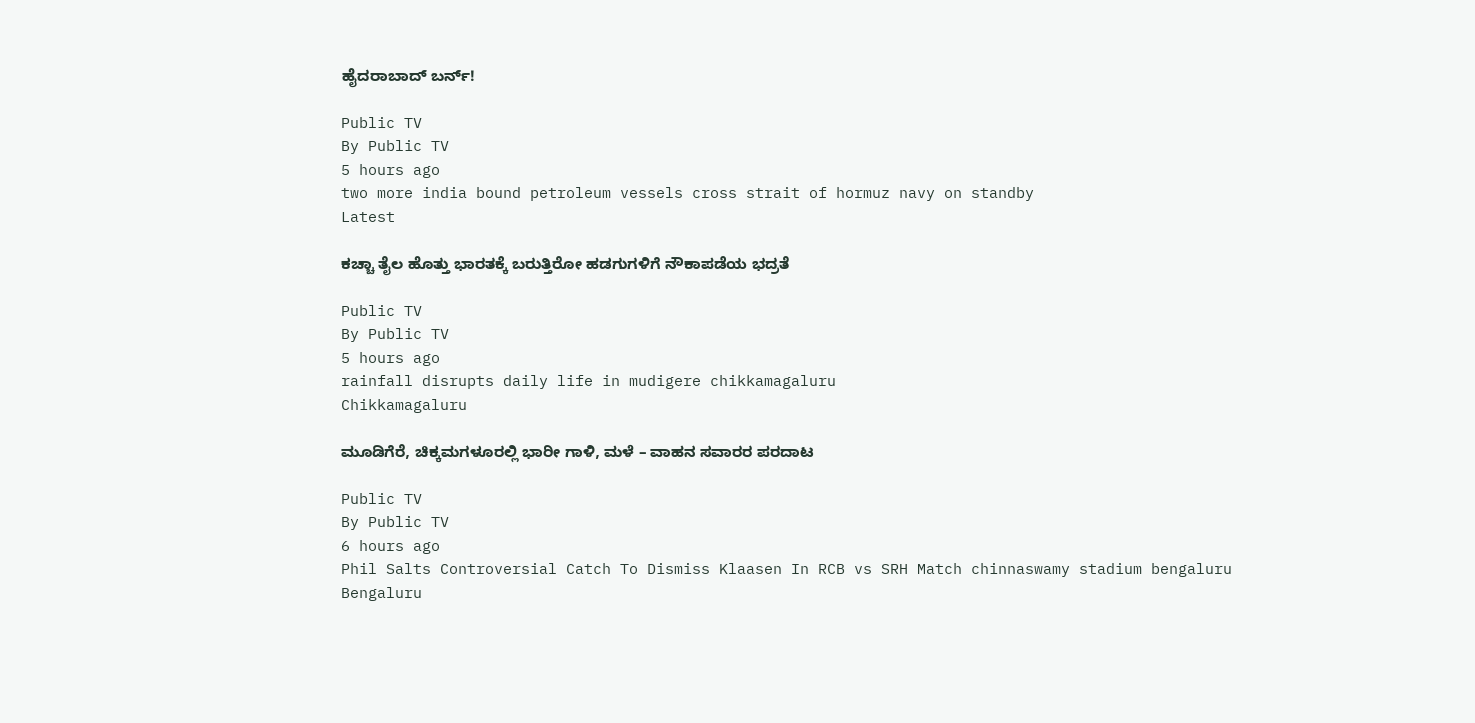ಹೈದರಾಬಾದ್‌ ಬರ್ನ್‌!

Public TV
By Public TV
5 hours ago
two more india bound petroleum vessels cross strait of hormuz navy on standby
Latest

ಕಚ್ಚಾ ತೈಲ ಹೊತ್ತು ಭಾರತಕ್ಕೆ ಬರುತ್ತಿರೋ ಹಡಗುಗಳಿಗೆ ನೌಕಾಪಡೆಯ ಭದ್ರತೆ

Public TV
By Public TV
5 hours ago
rainfall disrupts daily life in mudigere chikkamagaluru
Chikkamagaluru

ಮೂಡಿಗೆರೆ, ಚಿಕ್ಕಮಗಳೂರಲ್ಲಿ ಭಾರೀ ಗಾಳಿ, ಮಳೆ – ವಾಹನ ಸವಾರರ ಪರದಾಟ

Public TV
By Public TV
6 hours ago
Phil Salts Controversial Catch To Dismiss Klaasen In RCB vs SRH Match chinnaswamy stadium bengaluru
Bengaluru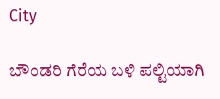City

ಬೌಂಡರಿ ಗೆರೆಯ ಬಳಿ ಪಲ್ಟಿಯಾಗಿ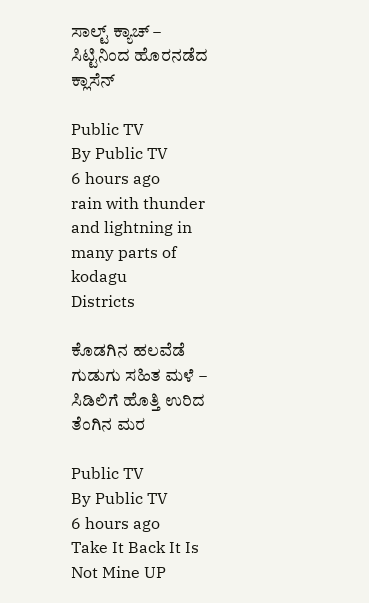ಸಾಲ್ಟ್‌ ಕ್ಯಾಚ್‌ – ಸಿಟ್ಟಿನಿಂದ ಹೊರನಡೆದ ಕ್ಲಾಸೆನ್

Public TV
By Public TV
6 hours ago
rain with thunder and lightning in many parts of kodagu
Districts

ಕೊಡಗಿನ ಹಲವೆಡೆ ಗುಡುಗು ಸಹಿತ ಮಳೆ – ಸಿಡಿಲಿಗೆ ಹೊತ್ತಿ ಉರಿದ ತೆಂಗಿನ ಮರ

Public TV
By Public TV
6 hours ago
Take It Back It Is Not Mine UP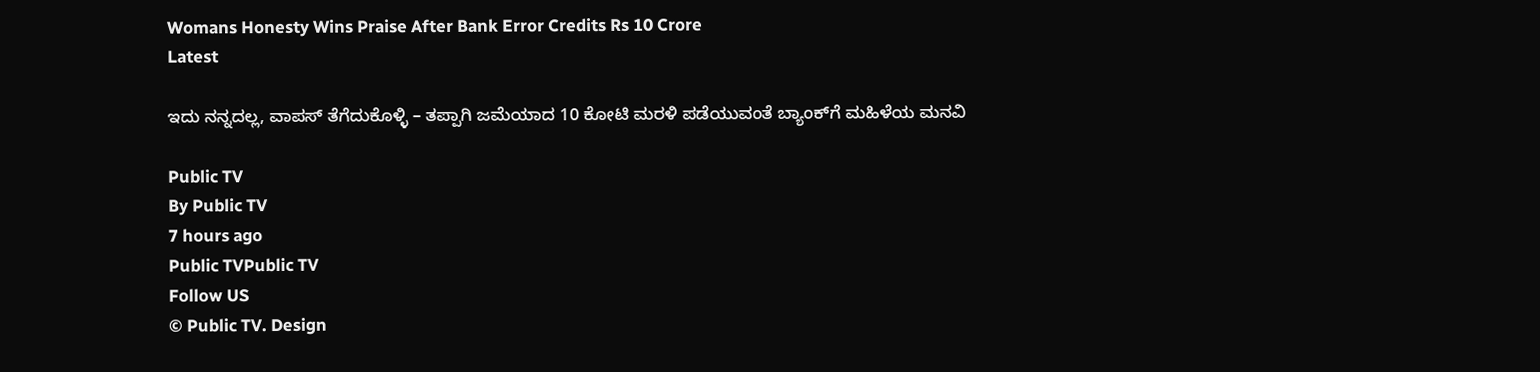Womans Honesty Wins Praise After Bank Error Credits Rs 10 Crore
Latest

ಇದು ನನ್ನದಲ್ಲ, ವಾಪಸ್‌ ತೆಗೆದುಕೊಳ್ಳಿ – ತಪ್ಪಾಗಿ ಜಮೆಯಾದ 10 ಕೋಟಿ ಮರಳಿ ಪಡೆಯುವಂತೆ ಬ್ಯಾಂಕ್‌ಗೆ ಮಹಿಳೆಯ ಮನವಿ

Public TV
By Public TV
7 hours ago
Public TVPublic TV
Follow US
© Public TV. Design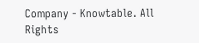Company - Knowtable. All Rights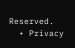Reserved.
  • Privacy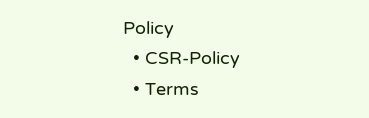Policy
  • CSR-Policy
  • Terms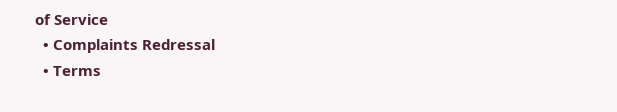of Service
  • Complaints Redressal
  • Terms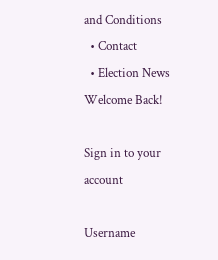and Conditions
  • Contact
  • Election News
Welcome Back!

Sign in to your account

Username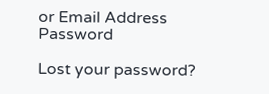or Email Address
Password

Lost your password?